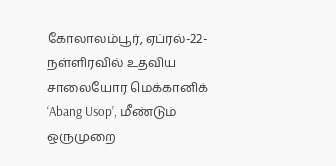கோலாலம்பூர், ஏப்ரல்-22-நள்ளிரவில் உதவிய சாலையோர மெக்கானிக் ‘Abang Usop’, மீண்டும் ஒருமுறை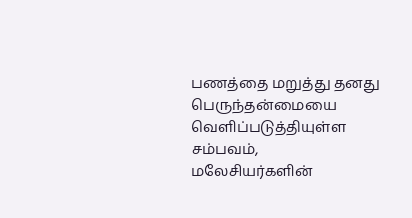பணத்தை மறுத்து தனது பெருந்தன்மையை வெளிப்படுத்தியுள்ள சம்பவம், மலேசியர்களின்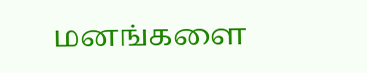மனங்களை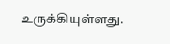உருக்கியுள்ளது.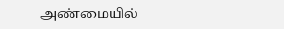அண்மையில்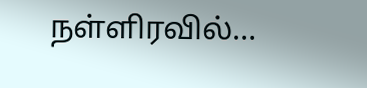நள்ளிரவில்…